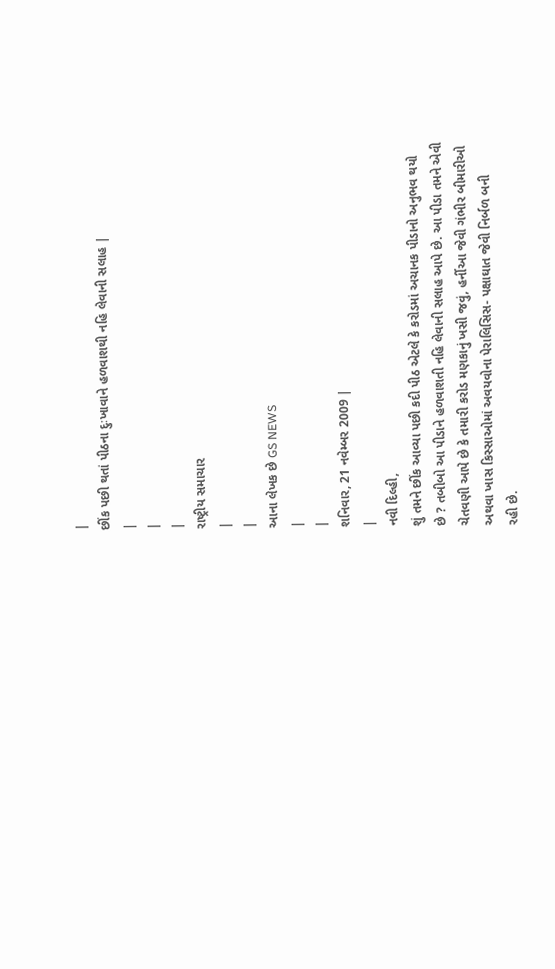|
છીંક પછી થતાં પીઠના દુઃખાવાને હળવાશથી નહિ લેવાની સલાહ |
|
|
|
રાષ્ટ્રીય સમાચાર
|
|
આના લેખક છે GS NEWS
|
|
શનિવાર, 21 નવેમ્બર 2009 |
|
નવી દિલ્હી,
શું તમને છીંક આવ્યા પછી કદી પીઠ એટલે કે કરોડમાં અચાનક પીડાનો અનુભવ થયો
છે ? તબીબો આ પીડાને હળવાશતી નહિ લેવાની સલાહ આપે છે. આ પીડા તમને એવી
ચેતવણી આપે છે કે તમારી કરોડ મણકાનું ખસી જવું, હર્નીઆ જેવી ગંભીર બીમારીઓ
અથવા ખાસ કિસ્સાઓમાં અવયવોના પેરાલિસિસ- પક્ષાઘાત જેવી નિર્બળ બની
રહી છે.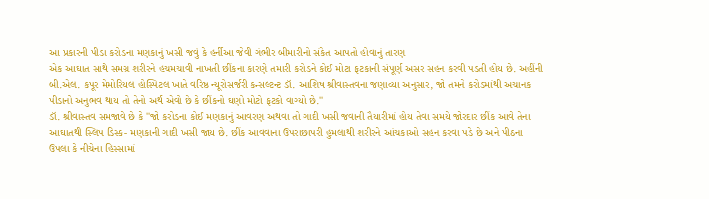આ પ્રકારની પીડા કરોડના મણકાનું ખસી જવું કે હર્નીઆ જેવી ગંભીર બીમારીનો સંકેત આપતો હોવાનું તારણ
એક આઘાત સાથે સમગ્ર શરીરને હચમચાવી નાખતી છીંકના કારણે તમારી કરોડને કોઈ મોટા ફટકાની સંપૂર્ણ અસર સહન કરવી પડતી હોય છે. અહીંની બી.એલ. કપૂર મેમોરિયલ હોસ્પિટલ ખાતે વરિષ્ઠ ન્યૂરોસર્જરી કન્સલ્ટન્ટ ડૉ. આશિષ શ્રીવાસ્તવના જણાવ્યા અનુસાર, જો તમને કરોડમાંથી અચાનક પીડાનો અનુભવ થાય તો તેનો અર્થ એવો છે કે છીંકનો ઘણો મોટો ફટકો વાગ્યો છે.''
ડૉ. શ્રીવાસ્તવ સમજાવે છે કે ''જો કરોડના કોઈ મણકાનું આવરણ અથવા તો ગાદી ખસી જવાની તૈયારીમાં હોય તેવા સમયે જોરદાર છીંક આવે તેના આઘાતથી સ્લિપ ડિસ્ક- મણકાની ગાદી ખસી જાય છે. છીંક આવવાના ઉપરાછાપરી હુમલાથી શરીરને આંચકાઓ સહન કરવા પડે છે અને પીઠના ઉપલા કે નીચેના હિસ્સામાં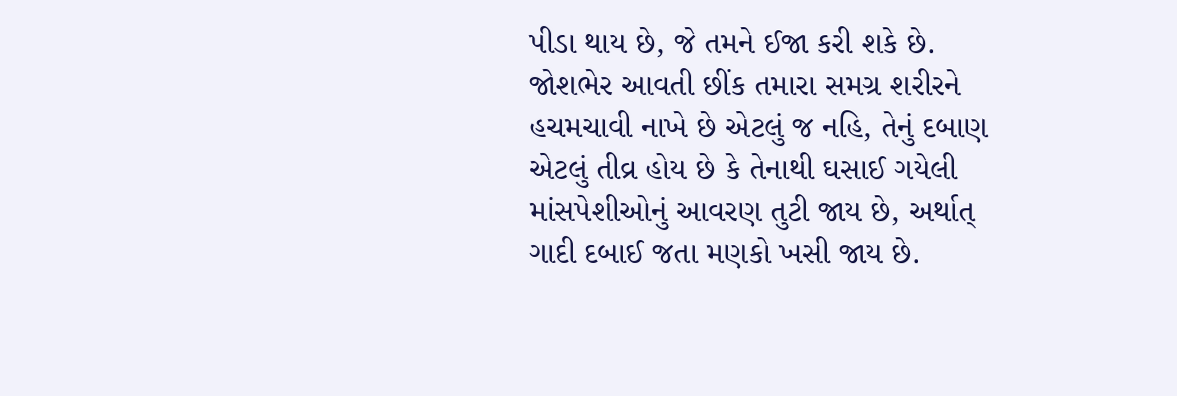પીડા થાય છે, જે તમને ઈજા કરી શકે છે. જોશભેર આવતી છીંક તમારા સમગ્ર શરીરને હચમચાવી નાખે છે એટલું જ નહિ, તેનું દબાણ એટલું તીવ્ર હોય છે કે તેનાથી ઘસાઈ ગયેલી માંસપેશીઓનું આવરણ તુટી જાય છે, અર્થાત્ ગાદી દબાઈ જતા મણકો ખસી જાય છે.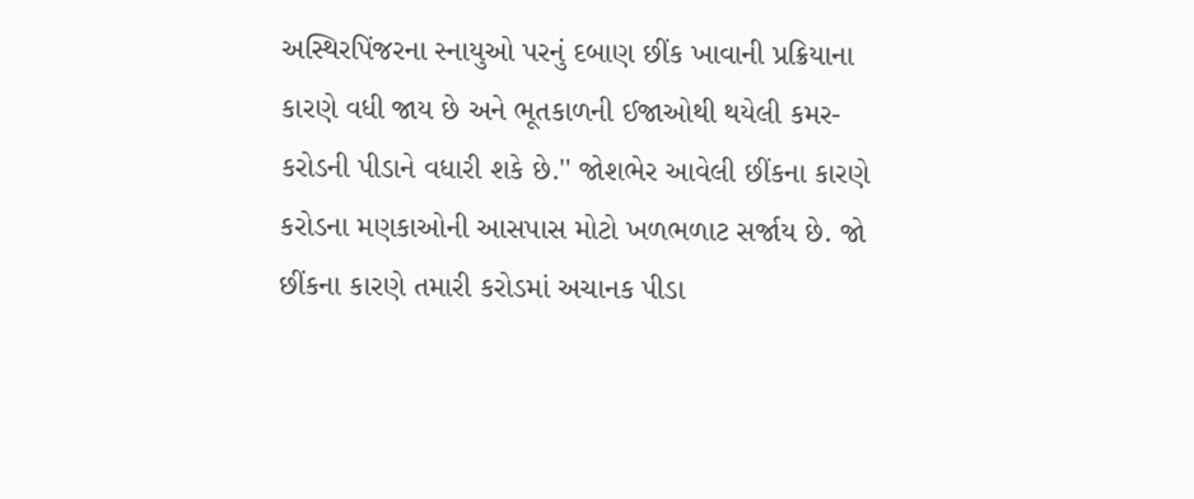અસ્થિરપિંજરના સ્નાયુઓ પરનું દબાણ છીંક ખાવાની પ્રક્રિયાના કારણે વધી જાય છે અને ભૂતકાળની ઈજાઓથી થયેલી કમર-કરોડની પીડાને વધારી શકે છે.'' જોશભેર આવેલી છીંકના કારણે કરોડના મણકાઓની આસપાસ મોટો ખળભળાટ સર્જાય છે. જો છીંકના કારણે તમારી કરોડમાં અચાનક પીડા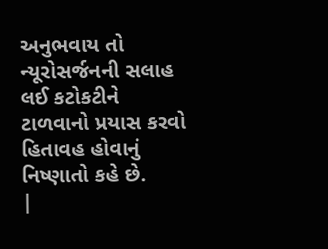અનુભવાય તો ન્યૂરોસર્જનની સલાહ લઈ કટોકટીને ટાળવાનો પ્રયાસ કરવો હિતાવહ હોવાનું નિષ્ણાતો કહે છે.
|